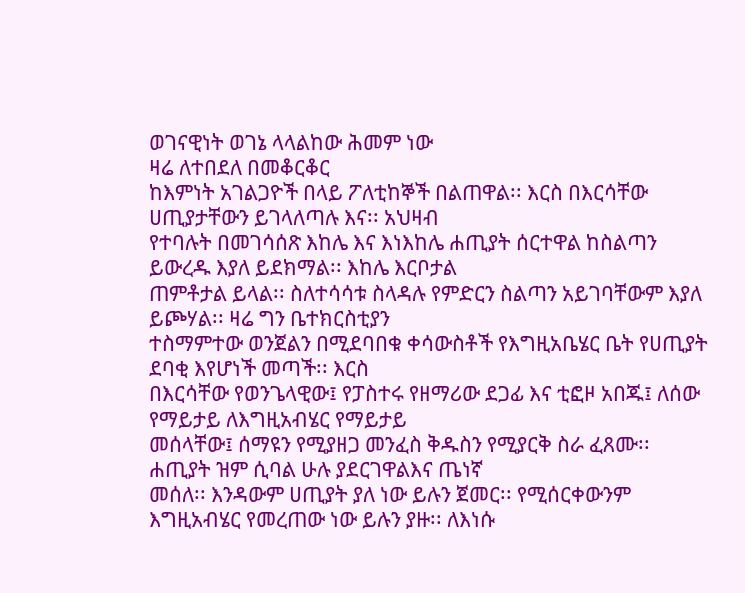ወገናዊነት ወገኔ ላላልከው ሕመም ነው
ዛሬ ለተበደለ በመቆርቆር
ከእምነት አገልጋዮች በላይ ፖለቲከኞች በልጠዋል፡፡ እርስ በእርሳቸው ሀጢያታቸውን ይገላለጣሉ እና፡፡ አህዛብ
የተባሉት በመገሳሰጽ እከሌ እና እነእከሌ ሐጢያት ሰርተዋል ከስልጣን ይውረዱ እያለ ይደክማል፡፡ እከሌ እርቦታል
ጠምቶታል ይላል፡፡ ስለተሳሳቱ ስላዳሉ የምድርን ስልጣን አይገባቸውም እያለ ይጮሃል፡፡ ዛሬ ግን ቤተክርስቲያን
ተስማምተው ወንጀልን በሚደባበቁ ቀሳውስቶች የእግዚአቤሄር ቤት የሀጢያት ደባቂ እየሆነች መጣች፡፡ እርስ
በእርሳቸው የወንጌላዊው፤ የፓስተሩ የዘማሪው ደጋፊ እና ቲፎዞ አበጁ፤ ለሰው የማይታይ ለእግዚአብሄር የማይታይ
መሰላቸው፤ ሰማዩን የሚያዘጋ መንፈስ ቅዱስን የሚያርቅ ስራ ፈጸሙ፡፡ ሐጢያት ዝም ሲባል ሁሉ ያደርገዋልእና ጤነኛ
መሰለ፡፡ እንዳውም ሀጢያት ያለ ነው ይሉን ጀመር፡፡ የሚሰርቀውንም እግዚአብሄር የመረጠው ነው ይሉን ያዙ፡፡ ለእነሱ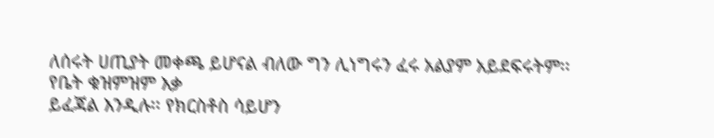ለሰሩት ሀጢያት መቀጫ ይሆናል ብለው ግን ሊነግሩን ፈሩ አልያም አይደፍሩትም፡፡
የቤት ቁዝምዝም እቃ
ይፈጃል እንዲሉ፡፡ የክርስቶስ ሳይሆን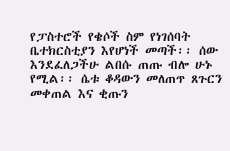የፓስተሮች የቄሶች ስም የነገሰባት ቤተክርስቲያን እየሆነች መጣች፡፡ ሰው
እንደፈለጋችሁ ልበሱ ጠጡ ብሎ ሁኑ የሚል፡፡ ሴቱ ቆዳውን መለጠጥ ጸጉርን መቀጠል እና ቂጡን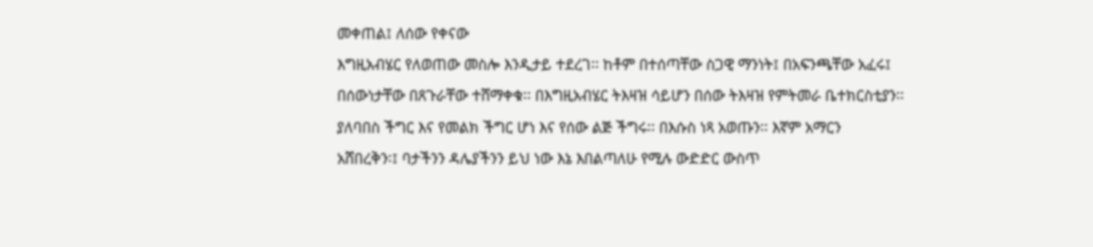መቀጠል፤ ለሰው የቀናው
እግዚአብሄር የለወጠው መስሎ እንዲታይ ተደረገ፡፡ ከቶም በተሰጣቸው ስጋዊ ማንነት፤ በአፍንጫቸው አፈሩ፤
በሰውነታቸው በጸጉራቸው ተሸማቀቁ፡፡ በእግዚአብሄር ትእዛዝ ሳይሆን በሰው ትእዛዝ የምትመራ ቤተክርስቲያን፡፡
ያለባበስ ችግር እና የመልክ ችግር ሆነ እና የሰው ልጅ ችግሩ፡፡ በእሱስ ነጻ አወጡን፡፡ እኛም አማርን
አሸበረቅን፡፤ ባታችንን ዳሌያችንን ይህ ነው እኔ እበልጣለሁ የሚሉ ውድድር ውስጥ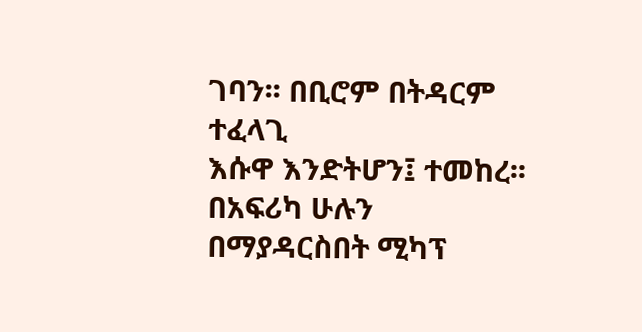ገባን፡፡ በቢሮም በትዳርም ተፈላጊ
እሱዋ እንድትሆን፤ ተመከረ፡፡ በአፍሪካ ሁሉን በማያዳርስበት ሚካፕ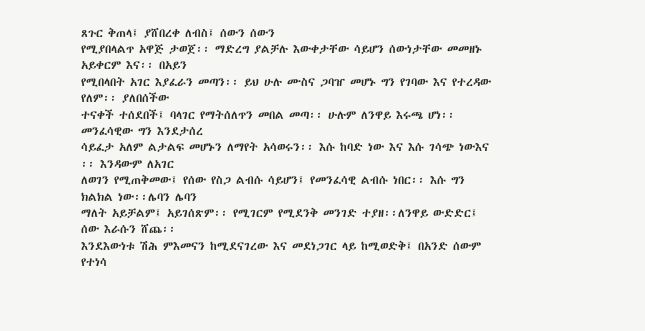ጸጉር ቅጠላ፤ ያሸበረቀ ለብስ፤ ሰውን ሰውን
የሚያበላልጥ አዋጅ ታወጀ፡፡ ማድረግ ያልቻሉ እውቀታቸው ሳይሆን ሰውነታቸው መመዘኑ አይቀርም እና፡፡ በአይን
የሚበላበት አገር እያፈራን መጣን፡፡ ይህ ሁሉ ሙስና ጋባዠ መሆኑ ግን የገባው እና የተረዳው የለም፡፡ ያለበሰችው
ተናቀች ተሰደበች፤ ባላገር የማትሰለጥን መበል መጣ፡፡ ሁሉም ለንዋይ እሩጫ ሆነ፡፡ መንፈሳዊው ግን እንደታሰረ
ሳይፈታ አለም ልታልፍ መሆኑን ለማየት አሳወሩን፡፡ እሱ ከባድ ነው እና እሱ ገሳጭ ነውእና ፡፡ እንዳውም ለአገር
ለወገን የሚጠቅመው፤ የሰው የስጋ ልብሱ ሳይሆን፤ የመንፈሳዊ ልብሱ ነበር፡፡ እሱ ግን ክልክል ነው፡፡ሌባን ሌባን
ማለት አይቻልም፤ አይገሰጽም፡፡ የሚገርም የሚደንቅ መንገድ ተያዘ፡፡ለንዋይ ውድድር፤ ሰው እራሱን ሸጨ፡፡
እንደእውነቱ ሽሕ ምእመናን ከሚደናገረው እና መደነጋገር ላይ ከሚወድቅ፤ በአንድ ሰውም የተነሳ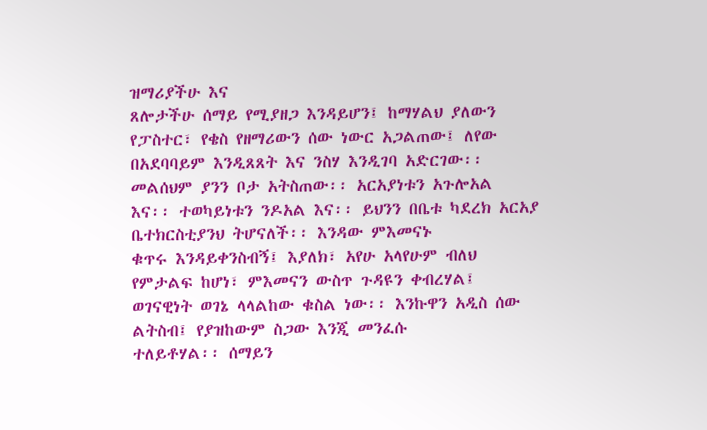ዝማሪያችሁ እና
ጸሎታችሁ ሰማይ የሚያዘጋ እንዳይሆን፤ ከማሃልህ ያለውን የፓስተር፣ የቄስ የዘማሪውን ሰው ነውር አጋልጠው፤ ለየው
በአደባባይም እንዲጸጸት እና ንስሃ እንዲገባ አድርገው፡፡ መልሰህም ያንን ቦታ አትስጠው፡፡ አርአያነቱን አጉሎአል
እና፡፡ ተወካይነቱን ንዶአል እና፡፡ ይህንን በቤቱ ካደረክ አርአያ ቤተክርስቲያንህ ትሆናለች፡፡ እንዳው ምእመናኑ
ቁጥሩ እንዳይቀንስብኝ፤ እያለክ፣ አየሁ አላየሁም ብለህ የምታልፍ ከሆነ፣ ምእመናን ውስጥ ጉዳዩን ቀብረሃል፤
ወገናዊነት ወገኔ ላላልከው ቁስል ነው፡፡ እንኩዋን አዲስ ሰው ልትስብ፤ የያዝከውም ስጋው እንጂ መንፈሱ
ተለይቶሃል፡፡ ሰማይን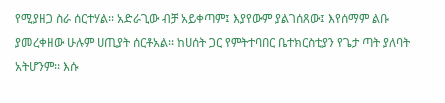የሚያዘጋ ስራ ሰርተሃል፡፡ አድራጊው ብቻ አይቀጣም፤ እያየውም ያልገሰጸው፤ እየሰማም ልቡ
ያመረቀዘው ሁሉም ሀጢያት ሰርቶአል፡፡ ከሀሰት ጋር የምትተባበር ቤተክርስቲያን የጌታ ጣት ያለባት አትሆንም፡፡ እሱ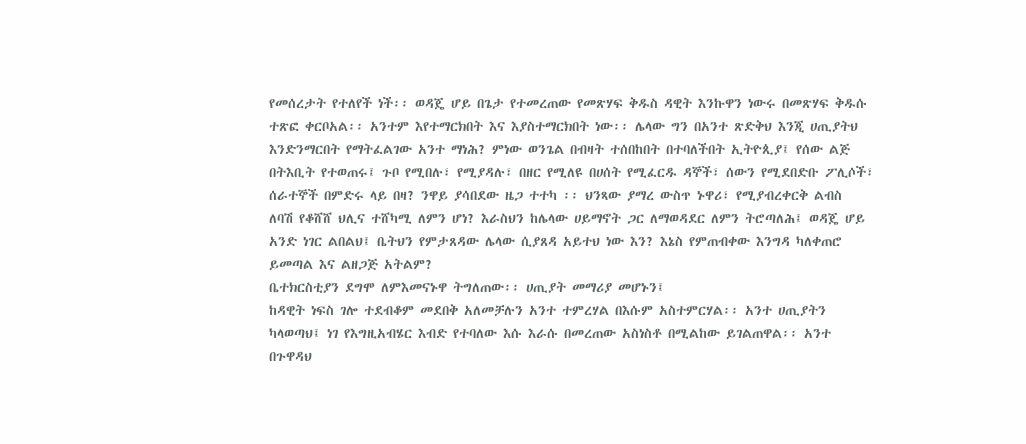የመሰረታት የተለየች ነች፡፡ ወዳጄ ሆይ በጌታ የተመረጠው የመጽሃፍ ቅዱስ ዳዊት እንኩዋን ነውሩ በመጽሃፍ ቅዱሱ
ተጽፎ ቀርቦአል፡፡ አንተም እየተማርክበት እና እያስተማርክበት ነው፡፡ ሌላው ግን በአንተ ጽድቅህ እንጂ ሀጢያትህ
እንድንማርበት የማትፈልገው አንተ ማነሕ? ምነው ወንጌል በብዛት ተሰበከበት በተባለችበት ኢትዮጲያ፤ የሰው ልጅ
በትእቢት የተወጠሩ፤ ጉቦ የሚበሉ፣ የሚያዳሉ፣ በዘር የሚለዩ በሀሰት የሚፈርዱ ዳኞች፣ ሰውን የሚደበድቡ ፖሊሶች፣
ሰራተኞች በምድሩ ላይ በዛ? ንዋይ ያሳበደው ዜጋ ተተካ ፡፡ ህንጻው ያማረ ውስጥ ኑዋሪ፣ የሚያብረቀርቅ ልብስ
ለባሽ የቆሸሸ ህሊና ተሸካሚ ለምን ሆነ? እራስህን ከሌላው ሀይማኖት ጋር ለማወዳደር ለምን ትሮጣለሕ፤ ወዳጄ ሆይ
አንድ ነገር ልበልህ፤ ቤትህን የምታጸዳው ሌላው ሲያጸዳ አይተህ ነው እን? እኔስ የምጠብቀው እንግዳ ካለቀጠሮ
ይመጣል እና ልዘጋጅ አትልም?
ቤተክርስቲያን ደግሞ ለምእመናኑዋ ትግለጠው፡፡ ሀጢያት መማሪያ መሆኑን፤
ከዳዊት ነፍስ ገሎ ተደብቆም መደበቅ አለመቻሉን አንተ ተምረሃል በእሱም አስተምርሃል፡፡ አንተ ሀጢያትን
ካላወጣህ፤ ነገ የእግዚአብሄር እብድ የተባለው እሱ እራሱ በመረጠው አስነስቶ በሚልከው ይገልጠዋል፡፡ አንተ
በጉዋዳህ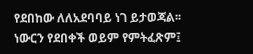የደበከው ለለአደባባይ ነገ ይታወጃል፡፡ ነውርን የደበቀች ወይም የምትፈጽም፤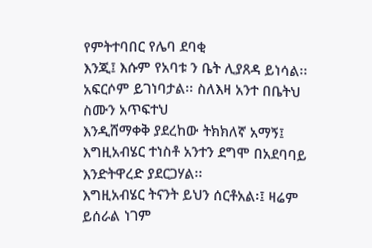የምትተባበር የሌባ ደባቂ
እንጂ፤ እሱም የአባቱ ን ቤት ሊያጸዳ ይነሳል፡፡ አፍርሶም ይገነባታል፡፡ ስለእዛ አንተ በቤትህ ስሙን አጥፍተህ
እንዲሸማቀቅ ያደረከው ትክክለኛ አማኝ፤ እግዚአብሄር ተነስቶ አንተን ደግሞ በአደባባይ እንድትዋረድ ያደርጋሃል፡፡
እግዚአብሄር ትናንት ይህን ሰርቶአል፡፤ ዛሬም ይሰራል ነገም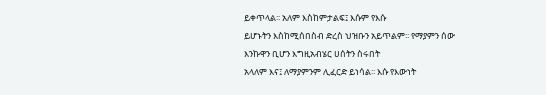ይቀጥላል፡፡ አለም እስከምታልፍ፤ እሱም የእሱ
ይሆኑትን እስከሚሰበስብ ድረስ ህዝቡን አይጥልም፡፡ የማያምን ሰው እንኩዋን ቢሆን እግዚአብሄር ሀሰትን ስሩበት
አላለም እና፤ ለማያምንም ሊፈርድ ይነሳል፡፡ እሱ የእውነት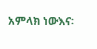አምላክ ነውእና፡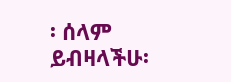፡ ሰላም ይብዛላችሁ፡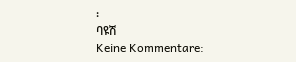፡
ባዩሽ
Keine Kommentare: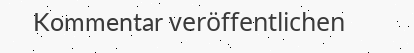Kommentar veröffentlichen